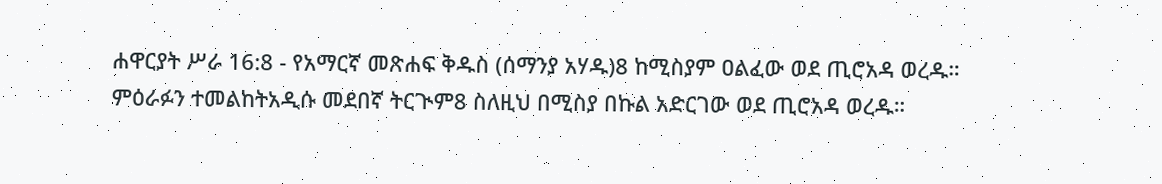ሐዋርያት ሥራ 16:8 - የአማርኛ መጽሐፍ ቅዱስ (ሰማንያ አሃዱ)8 ከሚስያም ዐልፈው ወደ ጢሮአዳ ወረዱ። ምዕራፉን ተመልከትአዲሱ መደበኛ ትርጒም8 ስለዚህ በሚስያ በኩል አድርገው ወደ ጢሮአዳ ወረዱ።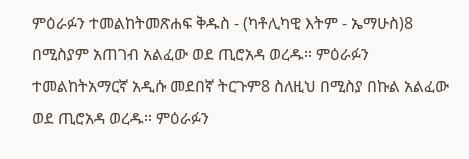ምዕራፉን ተመልከትመጽሐፍ ቅዱስ - (ካቶሊካዊ እትም - ኤማሁስ)8 በሚስያም አጠገብ አልፈው ወደ ጢሮአዳ ወረዱ። ምዕራፉን ተመልከትአማርኛ አዲሱ መደበኛ ትርጉም8 ስለዚህ በሚስያ በኩል አልፈው ወደ ጢሮአዳ ወረዱ። ምዕራፉን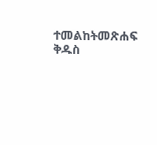ተመልከትመጽሐፍ ቅዱስ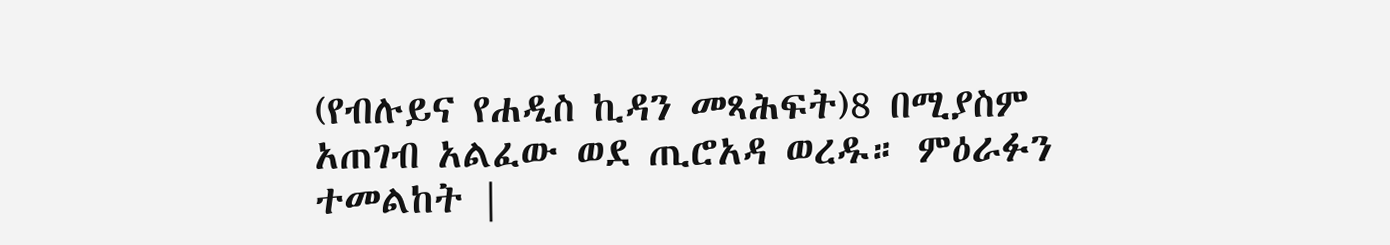(የብሉይና የሐዲስ ኪዳን መጻሕፍት)8 በሚያስም አጠገብ አልፈው ወደ ጢሮአዳ ወረዱ። ምዕራፉን ተመልከት |